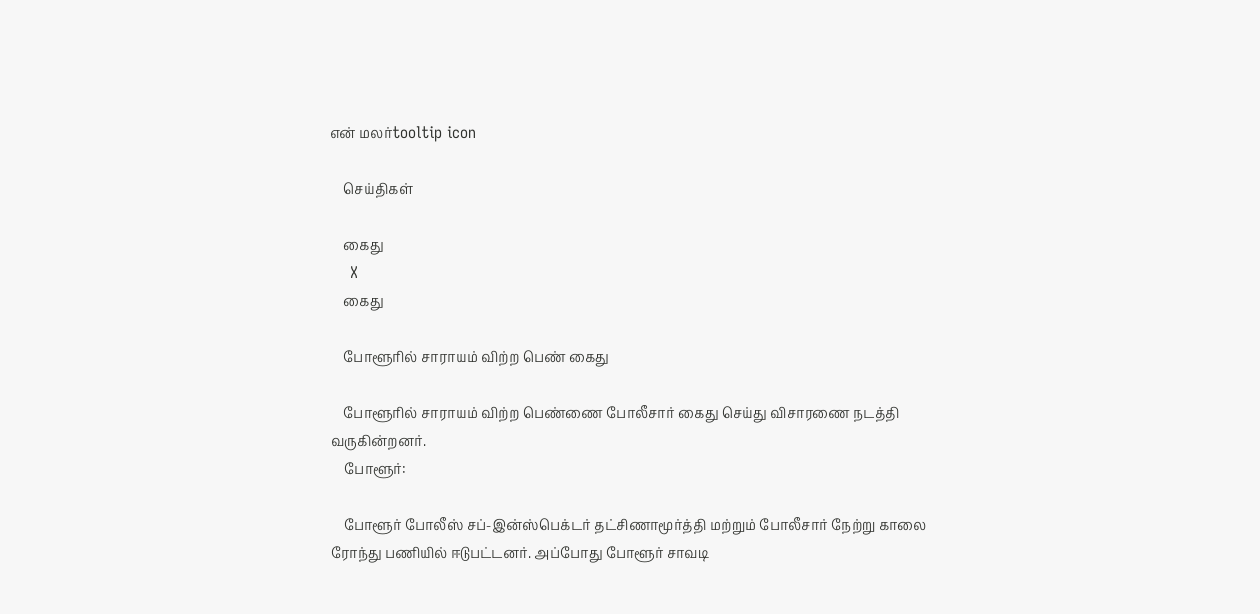என் மலர்tooltip icon

    செய்திகள்

    கைது
    X
    கைது

    போளூரில் சாராயம் விற்ற பெண் கைது

    போளூரில் சாராயம் விற்ற பெண்ணை போலீசார் கைது செய்து விசாரணை நடத்தி வருகின்றனர்.
    போளூர்:

    போளூர் போலீஸ் சப்-இன்ஸ்பெக்டர் தட்சிணாமூர்த்தி மற்றும் போலீசார் நேற்று காலை ரோந்து பணியில் ஈடுபட்டனர். அப்போது போளூர் சாவடி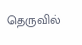தெருவில்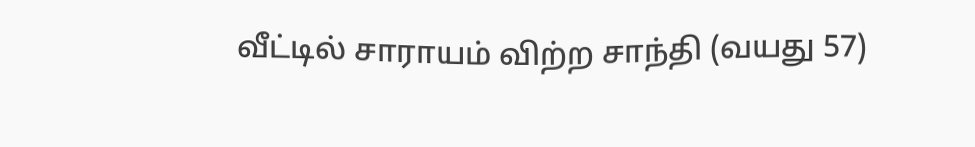வீட்டில் சாராயம் விற்ற சாந்தி (வயது 57)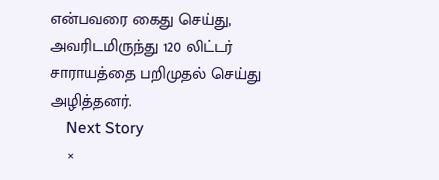என்பவரை கைது செய்து, அவரிடமிருந்து 120 லிட்டர் சாராயத்தை பறிமுதல் செய்து அழித்தனர்.
    Next Story
    ×